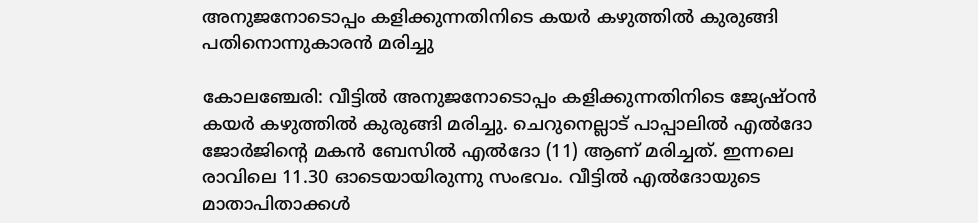അനുജനോടൊപ്പം കളിക്കുന്നതിനിടെ കയര്‍ കഴുത്തില്‍ കുരുങ്ങി പതിനൊന്നുകാരന്‍ മരിച്ചു

കോലഞ്ചേരി: വീട്ടില്‍ അനുജനോടൊപ്പം കളിക്കുന്നതിനിടെ ജ്യേഷ്ഠന്‍ കയര്‍ കഴുത്തില്‍ കുരുങ്ങി മരിച്ചു. ചെറുനെല്ലാട് പാപ്പാലില്‍ എല്‍ദോ ജോര്‍ജിന്റെ മകന്‍ ബേസില്‍ എല്‍ദോ (11) ആണ് മരിച്ചത്. ഇന്നലെ രാവിലെ 11.30 ഓടെയായിരുന്നു സംഭവം. വീട്ടില്‍ എല്‍ദോയുടെ മാതാപിതാക്കള്‍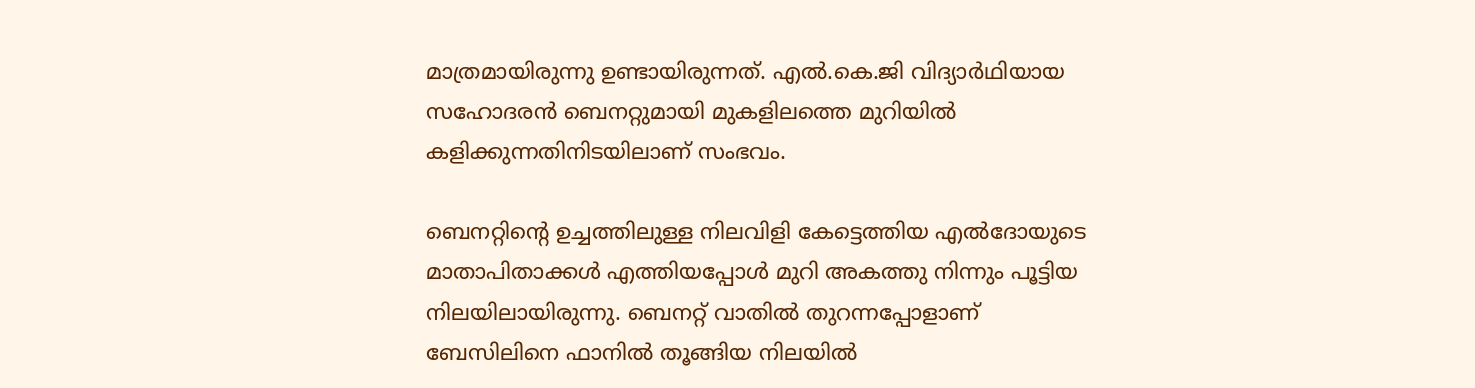മാത്രമായിരുന്നു ഉണ്ടായിരുന്നത്. എല്‍.കെ.ജി വിദ്യാര്‍ഥിയായ സഹോദരന്‍ ബെനറ്റുമായി മുകളിലത്തെ മുറിയില്‍ കളിക്കുന്നതിനിടയിലാണ് സംഭവം.

ബെനറ്റിന്റെ ഉച്ചത്തിലുള്ള നിലവിളി കേട്ടെത്തിയ എല്‍ദോയുടെ മാതാപിതാക്കള്‍ എത്തിയപ്പോള്‍ മുറി അകത്തു നിന്നും പൂട്ടിയ നിലയിലായിരുന്നു. ബെനറ്റ് വാതില്‍ തുറന്നപ്പോളാണ് ബേസിലിനെ ഫാനില്‍ തൂങ്ങിയ നിലയില്‍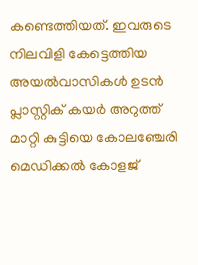കണ്ടെത്തിയത്. ഇവരുടെ നിലവിളി കേട്ടെത്തിയ അയല്‍വാസികള്‍ ഉടന്‍ പ്ലാസ്റ്റിക് കയര്‍ അറുത്ത് മാറ്റി കുട്ടിയെ കോലഞ്ചേരി മെഡിക്കല്‍ കോളജ്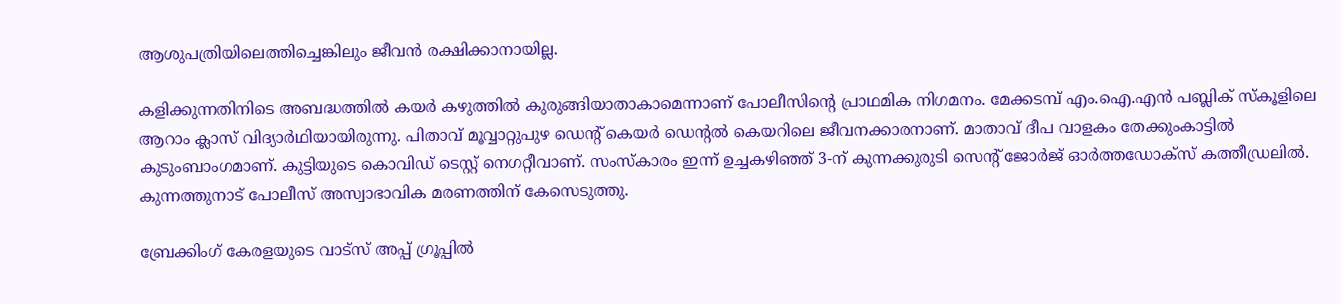ആശുപത്രിയിലെത്തിച്ചെങ്കിലും ജീവന്‍ രക്ഷിക്കാനായില്ല.

കളിക്കുന്നതിനിടെ അബദ്ധത്തില്‍ കയര്‍ കഴുത്തില്‍ കുരുങ്ങിയാതാകാമെന്നാണ് പോലീസിന്റെ പ്രാഥമിക നിഗമനം. മേക്കടമ്പ് എം.ഐ.എന്‍ പബ്ലിക് സ്‌കൂളിലെ ആറാം ക്ലാസ് വിദ്യാര്‍ഥിയായിരുന്നു. പിതാവ് മൂവ്വാറ്റുപുഴ ഡെന്റ് കെയര്‍ ഡെന്റല്‍ കെയറിലെ ജീവനക്കാരനാണ്. മാതാവ് ദീപ വാളകം തേക്കുംകാട്ടില്‍ കുടുംബാംഗമാണ്. കുട്ടിയുടെ കൊവിഡ് ടെസ്റ്റ് നെഗറ്റീവാണ്. സംസ്‌കാരം ഇന്ന് ഉച്ചകഴിഞ്ഞ് 3-ന് കുന്നക്കുരുടി സെന്റ് ജോര്‍ജ് ഓര്‍ത്തഡോക്സ് കത്തീഡ്രലില്‍. കുന്നത്തുനാട് പോലീസ് അസ്വാഭാവിക മരണത്തിന് കേസെടുത്തു.

ബ്രേക്കിംഗ് കേരളയുടെ വാട്സ് അപ്പ് ഗ്രൂപ്പിൽ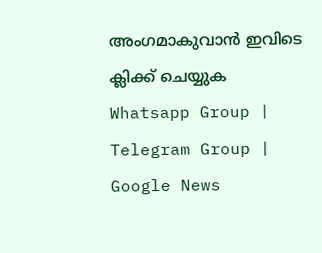അംഗമാകുവാൻ ഇവിടെ ക്ലിക്ക് ചെയ്യുക Whatsapp Group | Telegram Group | Google News